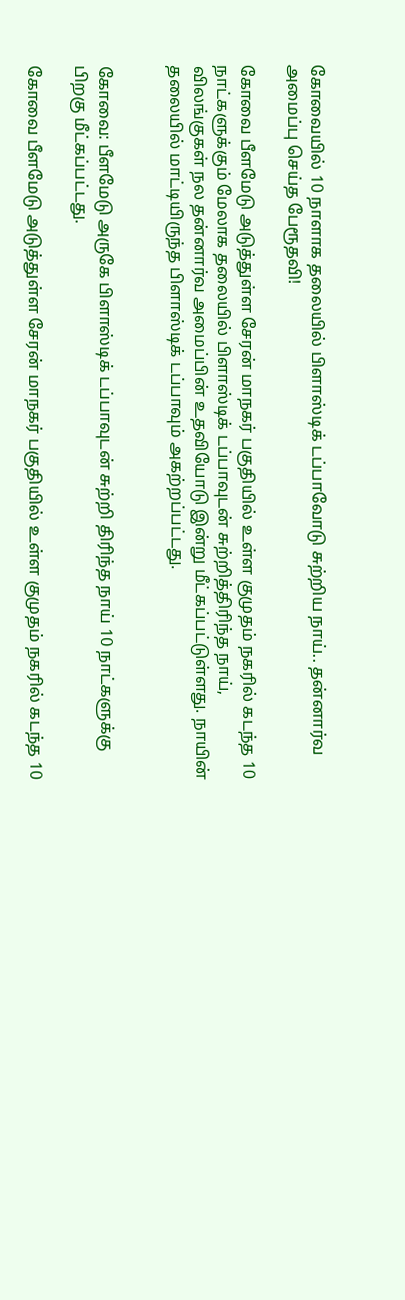கோவையில் 10 நாளாக தலையில் பிளாஸ்டிக் டப்பாவோடு சுற்றிய நாய்.. தன்னார்வ அமைப்பு செய்த பேரூதவி!

கோவை பீளமேடு அடுத்துள்ள சேரன் மாநகர் பகுதியில் உள்ள குமுதம் நகரில் கடந்த 10 நாட்களுக்கும் மேலாக தலையில் பிளாஸ்டிக் டப்பாவுடன் சுற்றித்திரிந்த நாய், விலங்குகள் நல தன்னார்வ அமைப்பின் உதவியோடு இன்று மீட்கப்பட்டுள்ளது. நாயின் தலையில் மாட்டியிருந்த பிளாஸ்டிக் டப்பாவும் அகற்றப்பட்டது.


கோவை: பீளமேடு அருகே பிளாஸ்டிக் டப்பாவுடன் சுற்றி திரிந்த நாய் 10 நாட்களுக்கு பிறகு மீட்கப்பட்டது.

கோவை பீளமேடு அடுத்துள்ள சேரன் மாநகர் பகுதியில் உள்ள குமுதம் நகரில் கடந்த 10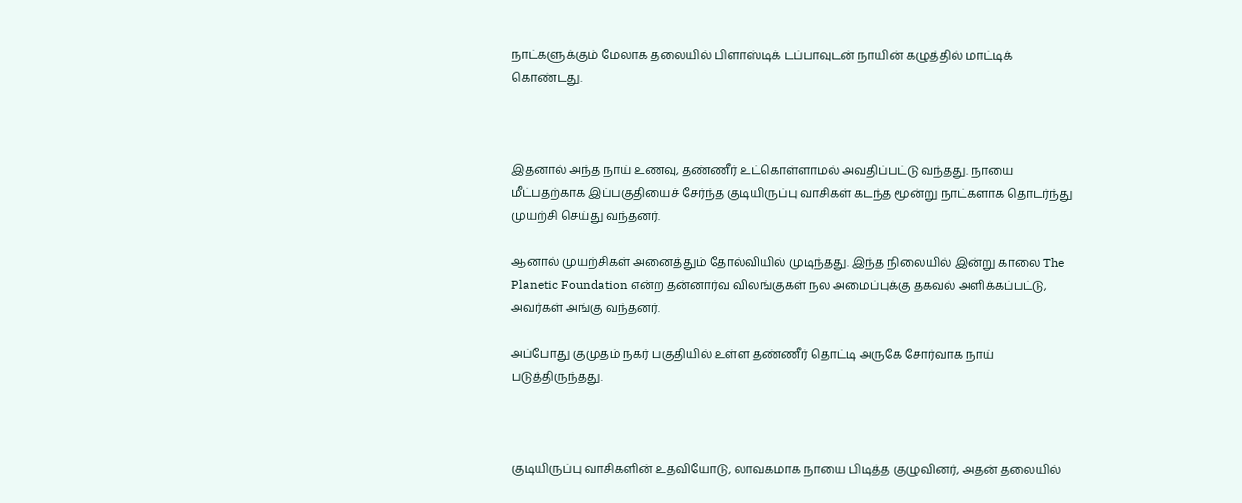நாட்களுக்கும் மேலாக தலையில் பிளாஸ்டிக் டப்பாவுடன் நாயின் கழுத்தில் மாட்டிக் கொண்டது.



இதனால் அந்த நாய் உணவு, தண்ணீர் உட்கொள்ளாமல் அவதிப்பட்டு வந்தது. நாயை மீட்பதற்காக இப்பகுதியைச் சேர்ந்த குடியிருப்பு வாசிகள் கடந்த மூன்று நாட்களாக தொடர்ந்து முயற்சி செய்து வந்தனர்.

ஆனால் முயற்சிகள் அனைத்தும் தோல்வியில் முடிந்தது. இந்த நிலையில் இன்று காலை The Planetic Foundation என்ற தன்னார்வ விலங்குகள் நல அமைப்புக்கு தகவல் அளிக்கப்பட்டு, அவர்கள் அங்கு வந்தனர்.

அப்போது குமுதம் நகர் பகுதியில் உள்ள தண்ணீர் தொட்டி அருகே சோர்வாக நாய் படுத்திருந்தது.



குடியிருப்பு வாசிகளின் உதவியோடு, லாவகமாக நாயை பிடித்த குழுவினர், அதன் தலையில்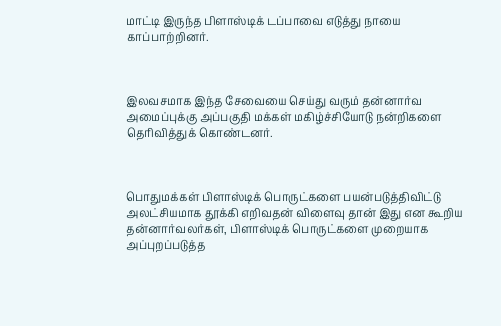மாட்டி இருந்த பிளாஸ்டிக் டப்பாவை எடுத்து நாயை காப்பாற்றினர்.



இலவசமாக இந்த சேவையை செய்து வரும் தன்னார்வ அமைப்புக்கு அப்பகுதி மக்கள் மகிழ்ச்சியோடு நன்றிகளை தெரிவித்துக் கொண்டனர்.



பொதுமக்கள் பிளாஸ்டிக் பொருட்களை பயன்படுத்திவிட்டு அலட்சியமாக தூக்கி எறிவதன் விளைவு தான் இது என கூறிய தன்னார்வலர்கள், பிளாஸ்டிக் பொருட்களை முறையாக அப்புறப்படுத்த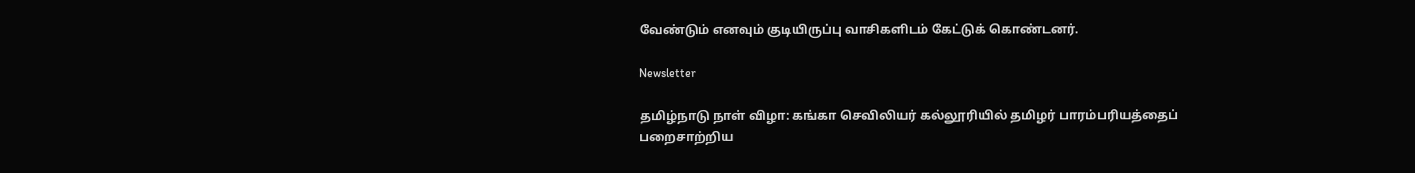வேண்டும் எனவும் குடியிருப்பு வாசிகளிடம் கேட்டுக் கொண்டனர்.

Newsletter

தமிழ்நாடு நாள் விழா: கங்கா செவிலியர் கல்லூரியில் தமிழர் பாரம்பரியத்தைப் பறைசாற்றிய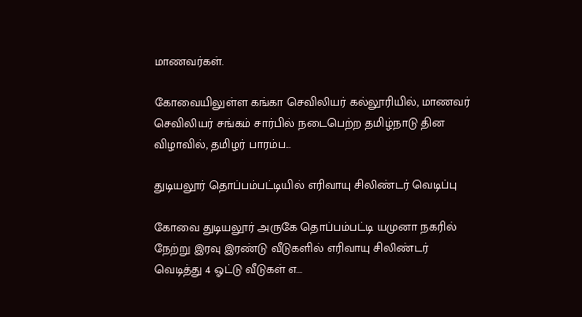மாணவர்கள்.

கோவையிலுள்ள கங்கா செவிலியர் கல்லூரியில், மாணவர் செவிலியர் சங்கம் சார்பில் நடைபெற்ற தமிழ்நாடு தின விழாவில், தமிழர் பாரம்ப...

துடியலூர் தொப்பம்பட்டியில் எரிவாயு சிலிண்டர் வெடிப்பு

கோவை துடியலூர் அருகே தொப்பம்பட்டி யமுனா நகரில் நேற்று இரவு இரண்டு வீடுகளில் எரிவாயு சிலிண்டர் வெடித்து 4 ஓட்டு வீடுகள் எ...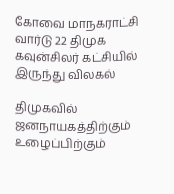கோவை மாநகராட்சி வார்டு 22 திமுக கவுன்சிலர் கட்சியில் இருந்து விலகல்

திமுகவில் ஜனநாயகத்திற்கும் உழைப்பிற்கும்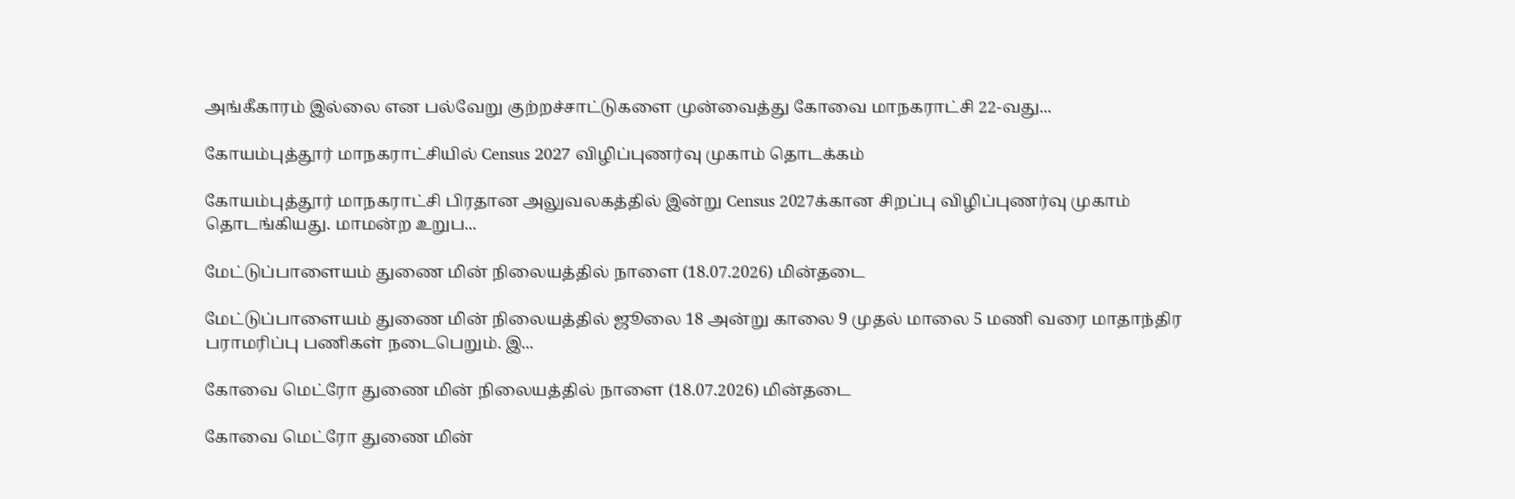அங்கீகாரம் இல்லை என பல்வேறு குற்றச்சாட்டுகளை முன்வைத்து கோவை மாநகராட்சி 22-வது...

கோயம்புத்தூர் மாநகராட்சியில் Census 2027 விழிப்புணர்வு முகாம் தொடக்கம்

கோயம்புத்தூர் மாநகராட்சி பிரதான அலுவலகத்தில் இன்று Census 2027க்கான சிறப்பு விழிப்புணர்வு முகாம் தொடங்கியது. மாமன்ற உறுப...

மேட்டுப்பாளையம் துணை மின் நிலையத்தில் நாளை (18.07.2026) மின்தடை

மேட்டுப்பாளையம் துணை மின் நிலையத்தில் ஜூலை 18 அன்று காலை 9 முதல் மாலை 5 மணி வரை மாதாந்திர பராமரிப்பு பணிகள் நடைபெறும். இ...

கோவை மெட்ரோ துணை மின் நிலையத்தில் நாளை (18.07.2026) மின்தடை

கோவை மெட்ரோ துணை மின்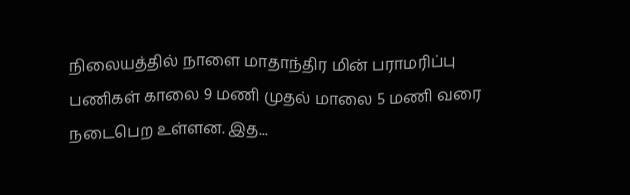நிலையத்தில் நாளை மாதாந்திர மின் பராமரிப்பு பணிகள் காலை 9 மணி முதல் மாலை 5 மணி வரை நடைபெற உள்ளன. இத...